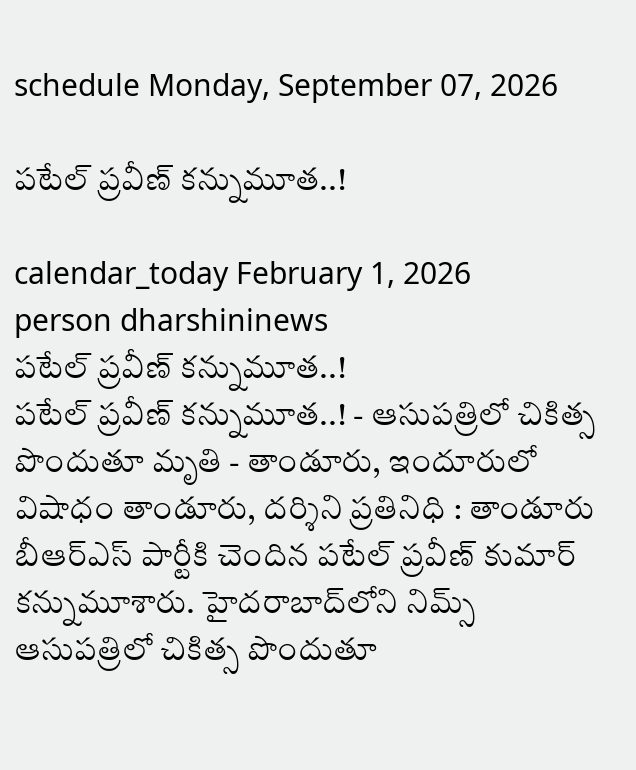schedule Monday, September 07, 2026

పటేల్ ప్రవీణ్‌ కన్నుమూత..!

calendar_today February 1, 2026
person dharshininews
పటేల్ ప్రవీణ్‌ కన్నుమూత..!
పటేల్ ప్రవీణ్‌ కన్నుమూత..! - ఆసుపత్రిలో చికిత్స పొందుతూ మృతి - తాండూరు, ఇందూరులో విషాధం తాండూరు, దర్శిని ప్రతినిధి : తాండూరు బీఆర్ఎస్ పార్టీకి చెందిన పటేల్ ప్రవీణ్ కుమార్ కన్నుమూశారు. హైదరాబాద్‌లోని నిమ్స్ ఆసుపత్రిలో చికిత్స పొందుతూ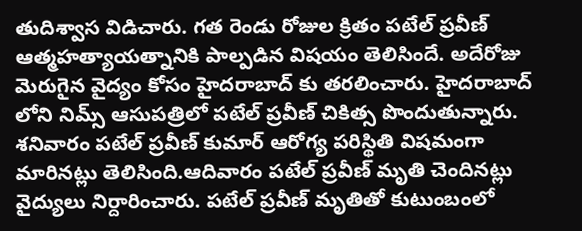తుదిశ్వాస విడిచారు. గత రెండు రోజుల క్రితం పటేల్ ప్రవీణ్ ఆత్మహత్యాయత్నానికి పాల్పడిన విషయం తెలిసిందే. అదేరోజు మెరుగైన వైద్యం కోసం హైదరాబాద్ కు తరలించారు. హైదరాబాద్ లోని నిమ్స్ ఆసుపత్రిలో పటేల్ ప్రవీణ్ చికిత్స పొందుతున్నారు. శనివారం పటేల్ ప్రవీణ్ కుమార్ ఆరోగ్య పరిస్థితి విషమంగా మారినట్లు తెలిసింది.ఆదివారం పటేల్ ప్రవీణ్ మృతి చెందినట్లు వైద్యులు నిర్దారించారు. పటేల్ ప్రవీణ్ మృతితో కుటుంబంలో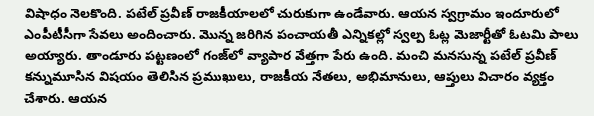విషాధం నెలకొంది. పటేల్ ప్రవీణ్ రాజకీయాలలో చురుకుగా ఉండేవారు. ఆయన స్వగ్రామం ఇందూరులో ఎంపీటీసీగా సేవలు అందించారు. మొన్న జరిగిన పంచాయతీ ఎన్నికల్లో స్వల్ప ఓట్ల మెజార్టీతో ఓటమి పాలు అయ్యారు. తాండూరు పట్టణంలో గంజ్‌లో వ్యాపార వేత్తగా పేరు ఉంది. మంచి మనసున్న పటేల్ ప్రవీణ్ కన్నుమూసిన విషయం తెలిసిన ప్రముఖులు, రాజకీయ నేతలు, అభిమానులు, ఆప్తులు విచారం వ్యక్తం చేశారు. ఆయన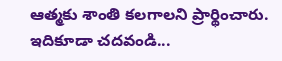ఆత్మకు శాంతి కలగాలని ప్రార్థించారు. ఇదికూడా చదవండి...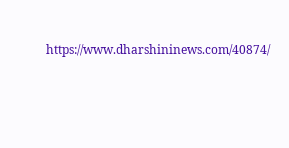https://www.dharshininews.com/40874/